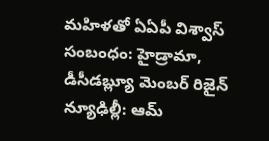మహిళతో ఏఏపీ విశ్వాస్ సంబంధం: హైడ్రామా, డీసీడబ్ల్యూ మెంబర్ రిజైన్
న్యూఢిల్లీ: ఆమ్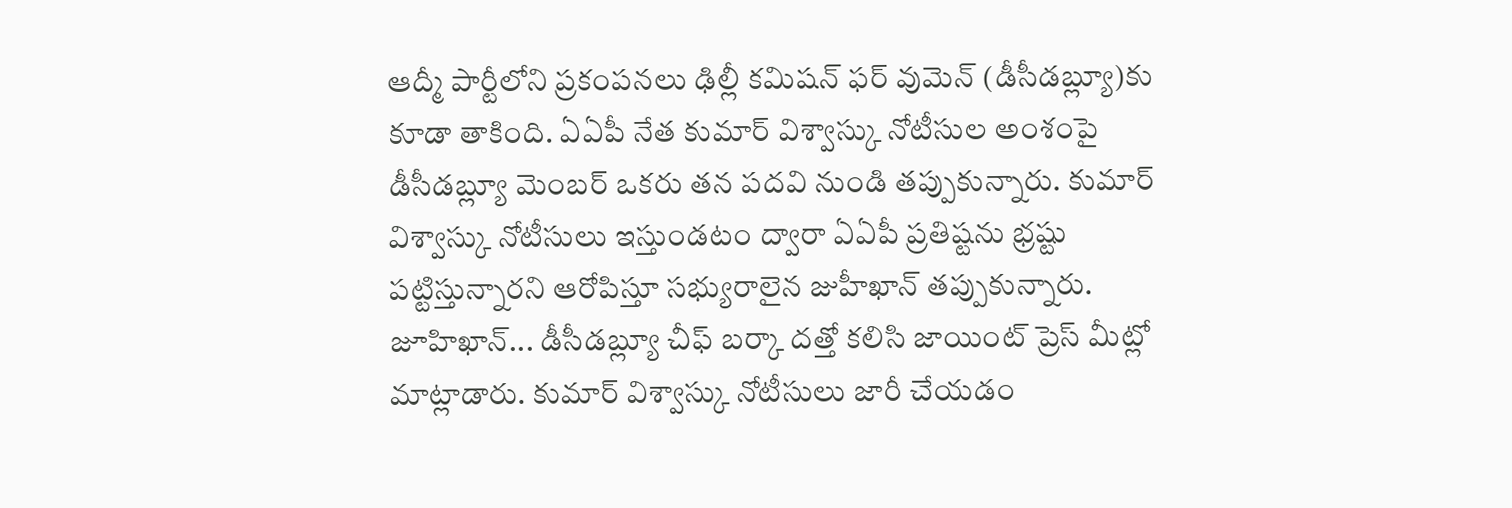ఆద్మీ పార్టీలోని ప్రకంపనలు ఢిల్లీ కమిషన్ ఫర్ వుమెన్ (డీసీడబ్ల్యూ)కు కూడా తాకింది. ఏఏపీ నేత కుమార్ విశ్వాస్కు నోటీసుల అంశంపై డీసీడబ్ల్యూ మెంబర్ ఒకరు తన పదవి నుండి తప్పుకున్నారు. కుమార్ విశ్వాస్కు నోటీసులు ఇస్తుండటం ద్వారా ఏఏపీ ప్రతిష్టను భ్రష్టు పట్టిస్తున్నారని ఆరోపిస్తూ సభ్యురాలైన జుహీఖాన్ తప్పుకున్నారు.
జూహిఖాన్... డీసీడబ్ల్యూ చీఫ్ బర్కా దత్తో కలిసి జాయింట్ ప్రెస్ మీట్లో మాట్లాడారు. కుమార్ విశ్వాస్కు నోటీసులు జారీ చేయడం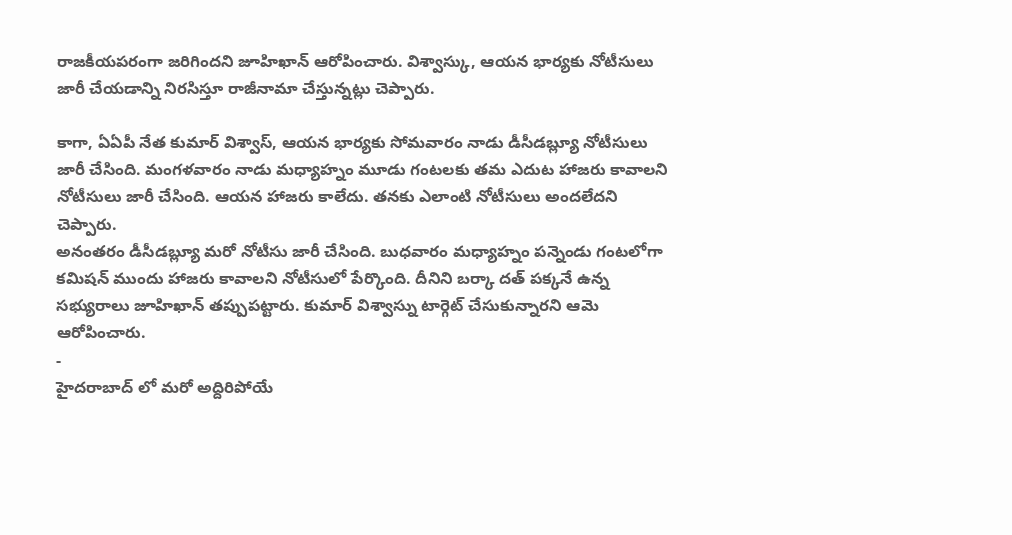రాజకీయపరంగా జరిగిందని జూహిఖాన్ ఆరోపించారు. విశ్వాస్కు, ఆయన భార్యకు నోటీసులు జారీ చేయడాన్ని నిరసిస్తూ రాజీనామా చేస్తున్నట్లు చెప్పారు.

కాగా, ఏఏపీ నేత కుమార్ విశ్వాస్, ఆయన భార్యకు సోమవారం నాడు డీసీడబ్ల్యూ నోటీసులు జారీ చేసింది. మంగళవారం నాడు మధ్యాహ్నం మూడు గంటలకు తమ ఎదుట హాజరు కావాలని నోటీసులు జారీ చేసింది. ఆయన హాజరు కాలేదు. తనకు ఎలాంటి నోటీసులు అందలేదని చెప్పారు.
అనంతరం డీసీడబ్ల్యూ మరో నోటీసు జారీ చేసింది. బుధవారం మధ్యాహ్నం పన్నెండు గంటలోగా కమిషన్ ముందు హాజరు కావాలని నోటీసులో పేర్కొంది. దీనిని బర్కా దత్ పక్కనే ఉన్న సభ్యురాలు జూహిఖాన్ తప్పుపట్టారు. కుమార్ విశ్వాస్ను టార్గెట్ చేసుకున్నారని ఆమె ఆరోపించారు.
-
హైదరాబాద్ లో మరో అద్దిరిపోయే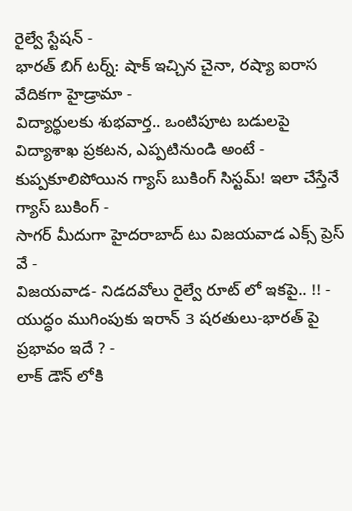రైల్వే స్టేషన్ -
భారత్ బిగ్ టర్న్: షాక్ ఇచ్చిన చైనా, రష్యా ఐరాస వేదికగా హైడ్రామా -
విద్యార్థులకు శుభవార్త.. ఒంటిపూట బడులపై విద్యాశాఖ ప్రకటన, ఎప్పటినుండి అంటే -
కుప్పకూలిపోయిన గ్యాస్ బుకింగ్ సిస్టమ్! ఇలా చేస్తేనే గ్యాస్ బుకింగ్ -
సాగర్ మీదుగా హైదరాబాద్ టు విజయవాడ ఎక్స్ ప్రెస్ వే -
విజయవాడ- నిడదవోలు రైల్వే రూట్ లో ఇకపై.. !! -
యుద్ధం ముగింపుకు ఇరాన్ 3 షరతులు-భారత్ పై ప్రభావం ఇదే ? -
లాక్ డౌన్ లోకి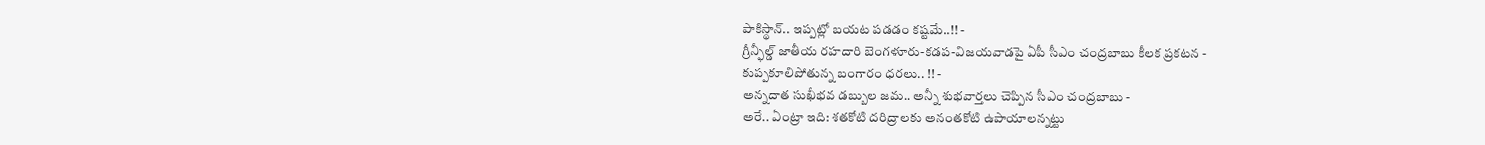పాకిస్థాన్.. ఇప్పట్లో బయట పడడం కష్టమే..!! -
గ్రీన్ఫీల్డ్ జాతీయ రహదారి బెంగళూరు-కడప-విజయవాడపై ఏపీ సీఎం చంద్రబాబు కీలక ప్రకటన -
కుప్పకూలిపోతున్న బంగారం ధరలు.. !! -
అన్నదాత సుఖీభవ డబ్బుల జమ.. అన్నీ శుభవార్తలు చెప్పిన సీఎం చంద్రబాబు -
అరే.. ఏంట్రా ఇది: శతకోటి దరిద్రాలకు అనంతకోటి ఉపాయాలన్నట్టు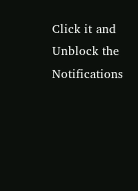Click it and Unblock the Notifications